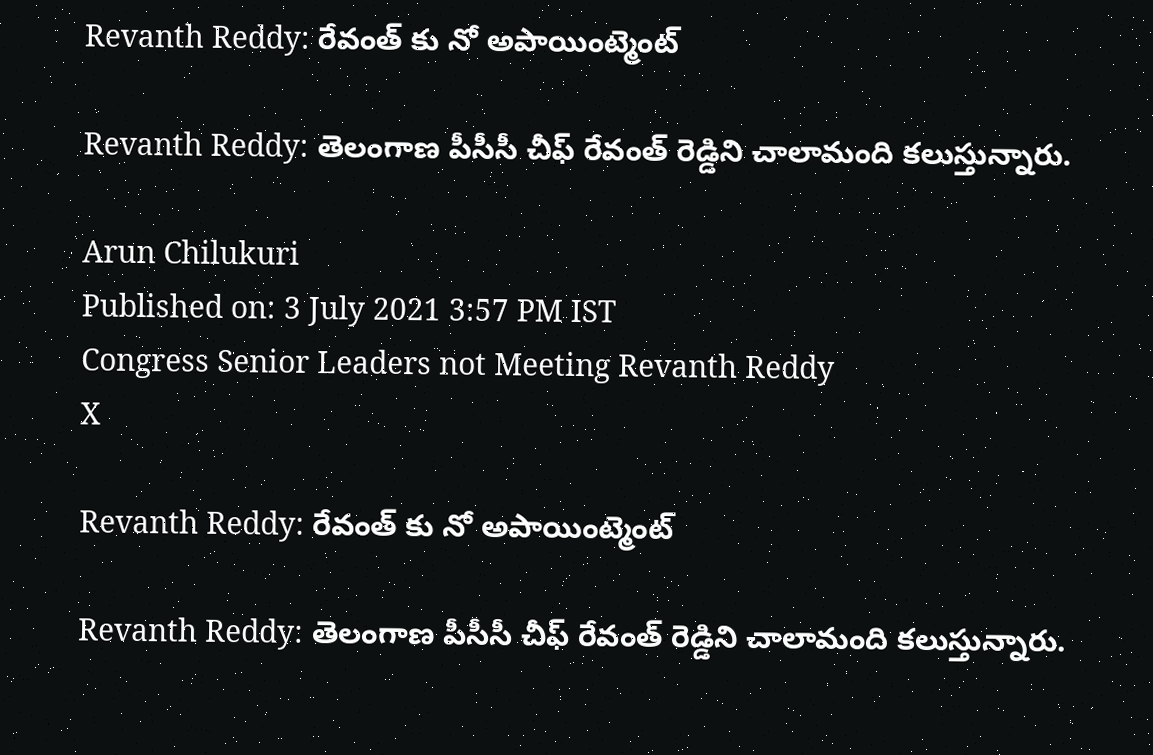Revanth Reddy: రేవంత్ కు నో అపాయింట్మెంట్

Revanth Reddy: తెలంగాణ పీసీసీ చీఫ్ రేవంత్‌ రెడ్డిని చాలామంది కలుస్తున్నారు.

Arun Chilukuri
Published on: 3 July 2021 3:57 PM IST
Congress Senior Leaders not Meeting Revanth Reddy
X

Revanth Reddy: రేవంత్ కు నో అపాయింట్మెంట్

Revanth Reddy: తెలంగాణ పీసీసీ చీఫ్ రేవంత్‌ రెడ్డిని చాలామంది కలుస్తున్నారు.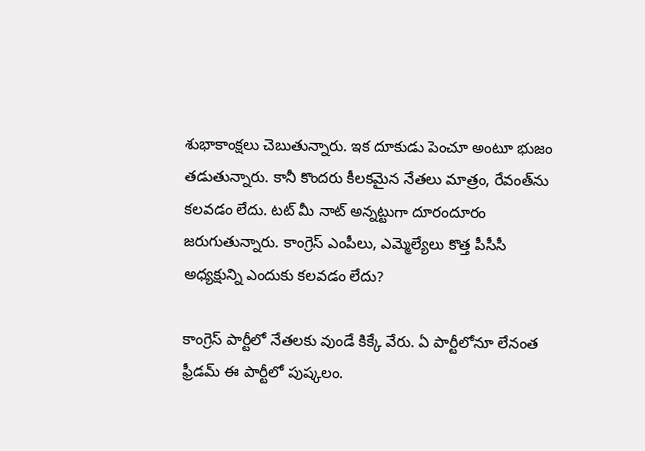శుభాకాంక్షలు చెబుతున్నారు. ఇక దూకుడు పెంచూ అంటూ భుజం తడుతున్నారు. కానీ కొందరు కీలకమైన నేతలు మాత్రం, రేవంత్‌ను కలవడం లేదు. టట్‌ మీ నాట్ అన్నట్టుగా దూరందూరం జరుగుతున్నారు. కాంగ్రెస్ ఎంపీలు, ఎమ్మెల్యేలు కొత్త పీసీసీ అధ్యక్షున్ని ఎందుకు కలవడం లేదు?

కాంగ్రెస్‌ పార్టీలో నేతలకు వుండే కిక్కే వేరు. ఏ పార్టీలోనూ లేనంత ఫ్రీడమ్ ఈ పార్టీలో పుష్కలం.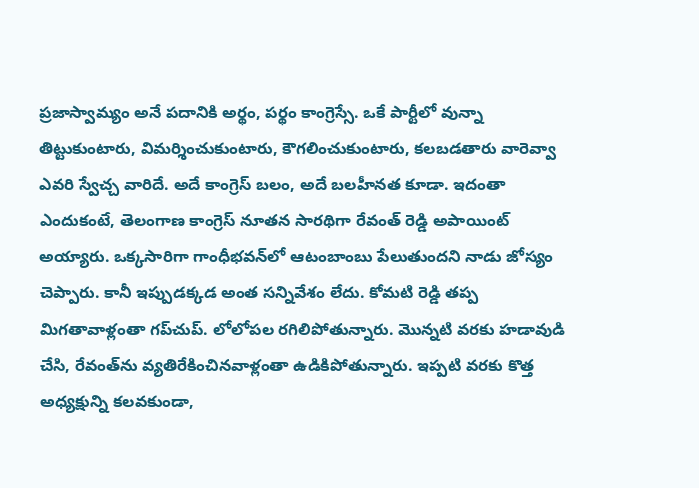ప్రజాస్వామ్యం అనే పదానికి అర్థం, పర్థం కాంగ్రెస్సే. ఒకే పార్టీలో వున్నా తిట్టుకుంటారు, విమర్శించుకుంటారు, కౌగలించుకుంటారు, కలబడతారు వారెవ్వా ఎవరి స్వేచ్చ వారిదే. అదే కాంగ్రెస్ బలం, అదే బలహీనత కూడా. ఇదంతా ఎందుకంటే, తెలంగాణ కాంగ్రెస్‌ నూతన సారథిగా రేవంత్‌ రెడ్డి అపాయింట్‌ అయ్యారు. ఒక్కసారిగా గాంధీభవన్‌లో ఆటంబాంబు పేలుతుందని నాడు జోస్యం చెప్పారు. కానీ ఇప్పుడక్కడ అంత సన్నివేశం లేదు. కోమటి రెడ్డి తప్ప మిగతావాళ్లంతా గప్‌చుప్. లోలోపల రగిలిపోతున్నారు. మొన్నటి వరకు హడావుడి చేసి, రేవంత్‌ను వ్యతిరేకించినవాళ్లంతా ఉడికిపోతున్నారు. ఇప్పటి వరకు కొత్త అధ్యక్షున్ని కలవకుండా,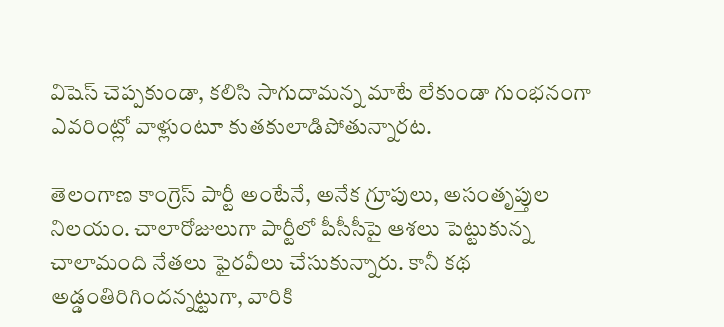విషెస్ చెప్పకుండా, కలిసి సాగుదామన్న మాటే లేకుండా గుంభనంగా ఎవరింట్లో వాళ్లుంటూ కుతకులాడిపోతున్నారట.

తెలంగాణ కాంగ్రెస్ పార్టీ అంటేనే, అనేక గ్రూపులు, అసంతృప్తుల నిలయం. చాలారోజులుగా పార్టీలో పీసీసీపై ఆశలు పెట్టుకున్న చాలామంది నేతలు ఫైరవీలు చేసుకున్నారు. కానీ కథ అడ్డంతిరిగిందన్నట్టుగా, వారికి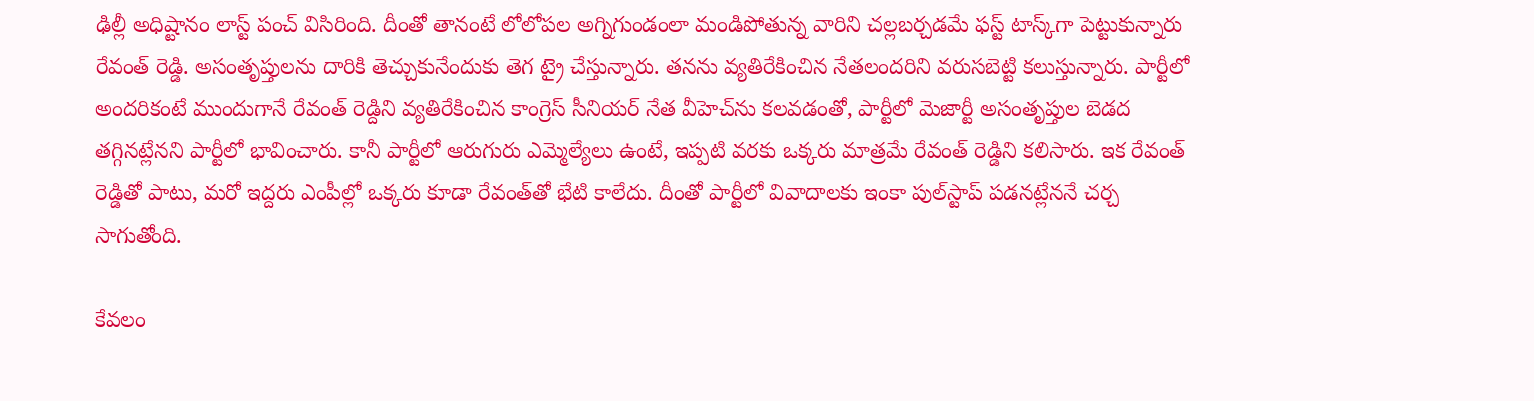ఢిల్లీ అధిష్టానం లాస్ట్ పంచ్ విసిరింది. దీంతో తానంటే లోలోపల అగ్నిగుండంలా మండిపోతున్న వారిని చల్లబర్చడమే ఫస్ట్ టాస్క్‌గా పెట్టుకున్నారు రేవంత్‌ రెడ్డి. అసంతృప్తులను దారికి తెచ్చుకునేందుకు తెగ ట్రై చేస్తున్నారు. తనను వ్యతిరేకించిన నేతలందరిని వరుసబెట్టి కలుస్తున్నారు. పార్టీలో అందరికంటే ముందుగానే రేవంత్ రెడ్దిని వ్యతిరేకించిన కాంగ్రెస్ సీనియర్ నేత వీహెచ్‌ను కలవడంతో, పార్టీలో మెజార్టీ అసంతృప్తుల బెడద తగ్గినట్లేనని పార్టీలో భావించారు. కానీ పార్టీలో ఆరుగురు ఎమ్మెల్యేలు ఉంటే, ఇప్పటి వరకు ఒక్కరు మాత్రమే రేవంత్ రెడ్డిని కలిసారు. ఇక రేవంత్ రెడ్డితో పాటు, మరో ఇద్దరు ఎంపీల్లో ఒక్కరు కూడా రేవంత్‌తో భేటి కాలేదు. దీంతో పార్టీలో వివాదాలకు ఇంకా పుల్‌స్టాప్ పడనట్లేననే చర్చ సాగుతోంది.

కేవలం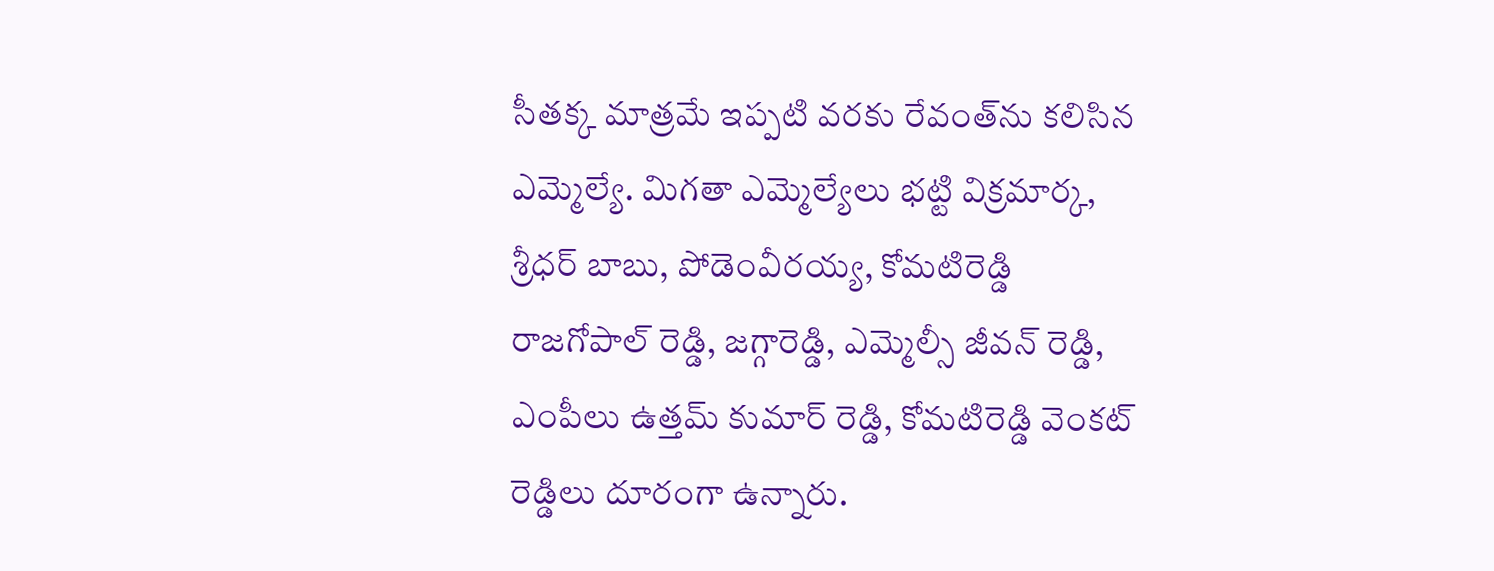సీతక్క మాత్రమే ఇప్పటి వరకు రేవంత్‌ను కలిసిన ఎమ్మెల్యే. మిగతా ఎమ్మెల్యేలు భట్టి విక్రమార్క, శ్రీధర్ బాబు, పోడెంవీరయ్య, కోమటిరెడ్డి రాజగోపాల్ రెడ్డి, జగ్గారెడ్డి, ఎమ్మెల్సీ జీవన్ రెడ్డి, ఎంపీలు ఉత్తమ్ కుమార్ రెడ్డి, కోమటిరెడ్డి వెంకట్ రెడ్డిలు దూరంగా ఉన్నారు.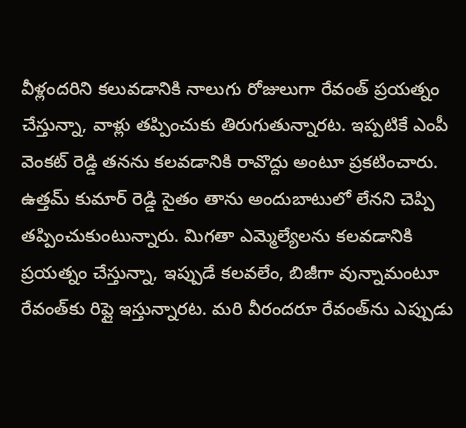వీళ్లందరిని కలువడానికి నాలుగు రోజులుగా రేవంత్ ప్రయత్నం చేస్తున్నా, వాళ్లు తప్పించుకు తిరుగుతున్నారట. ఇప్పటికే ఎంపీ వెంకట్ రెడ్డి తనను కలవడానికి రావొద్దు అంటూ ప్రకటించారు. ఉత్తమ్ కుమార్ రెడ్డి సైతం తాను అందుబాటులో లేనని చెప్పి తప్పించుకుంటున్నారు. మిగతా ఎమ్మెల్యేలను కలవడానికి ప్రయత్నం చేస్తున్నా, ఇప్పుడే కలవలేం, బిజీగా వున్నామంటూ రేవంత్‌కు రిప్లై ఇస్తున్నారట. మరి వీరందరూ రేవంత్‌ను ఎప్పుడు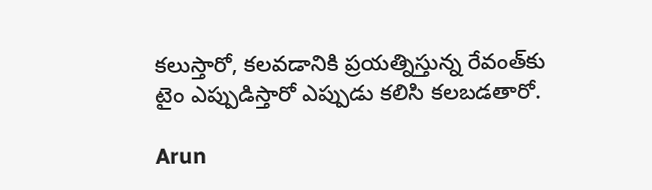కలుస్తారో, కలవడానికి ప్రయత్నిస్తున్న రేవంత్‌కు టైం ఎప్పుడిస్తారో ఎప్పుడు కలిసి కలబడతారో.

Arun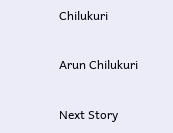Chilukuri

Arun Chilukuri

Next Story